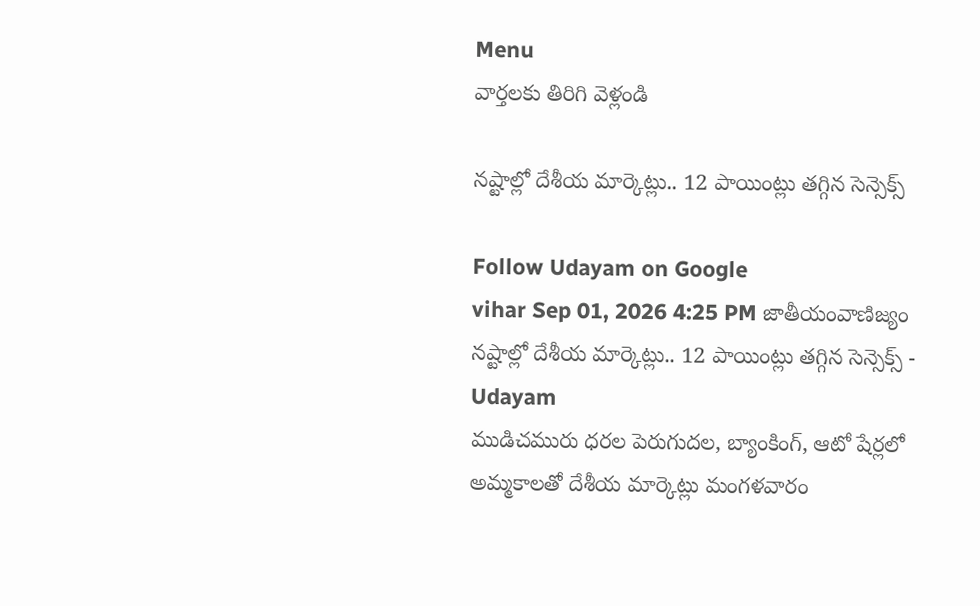Menu
వార్తలకు తిరిగి వెళ్లండి

నష్టాల్లో దేశీయ మార్కెట్లు.. 12 పాయింట్లు తగ్గిన సెన్సెక్స్

Follow Udayam on Google
vihar Sep 01, 2026 4:25 PM జాతీయంవాణిజ్యం
నష్టాల్లో దేశీయ మార్కెట్లు.. 12 పాయింట్లు తగ్గిన సెన్సెక్స్ - Udayam
ముడిచమురు ధరల పెరుగుదల, బ్యాంకింగ్, ఆటో షేర్లలో అమ్మకాలతో దేశీయ మార్కెట్లు మంగళవారం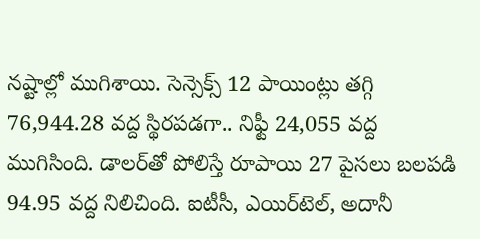నష్టాల్లో ముగిశాయి. సెన్సెక్స్ 12 పాయింట్లు తగ్గి 76,944.28 వద్ద స్థిరపడగా.. నిఫ్టీ 24,055 వద్ద ముగిసింది. డాలర్‌తో పోలిస్తే రూపాయి 27 పైసలు బలపడి 94.95 వద్ద నిలిచింది. ఐటీసీ, ఎయిర్‌టెల్, అదానీ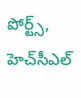పోర్ట్స్, హెచ్‌సీఎల్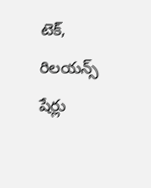టెక్, రిలయన్స్ షేర్లు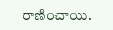రాణించాయి.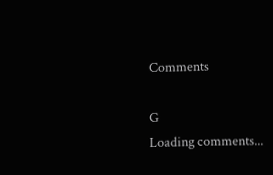Comments

G
Loading comments...